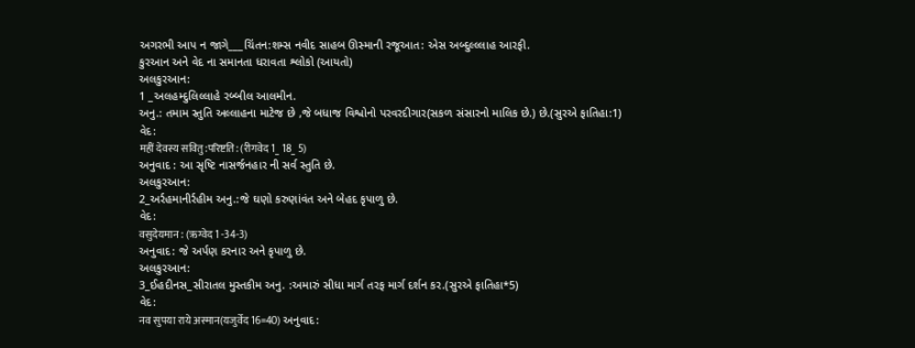અગરભી આપ ન જાગે___ચિંતન:શમ્સ નવીદ સાહબ ઊસ્માની રજૂઆત: એસ અબ્દુલ્લ્લાહ આરફી.
કુરઆન અને વેદ ના સમાનતા ધરાવતા શ્લોકો (આયતો)
અલકુરઆન:
1 _અલહમ્દુલિલ્લાહે રબ્બીલ આલમીન.
અનુ.: તમામ સ્તુતિ અલ્લાહના માટેજ છે ,જે બધાજ વિશ્વોનો પરવરદીગાર(સકળ સંસારનો માલિક છે.) છે.(સુરએ ફાતિહા:1)
વેદ:
महीं देवस्य सवितु:परिष्टति: (रीगवेद 1_ 18_ 5)
અનુવાદ : આ સૃષ્ટિ નાસર્જનહાર ની સર્વ સ્તુતિ છે.
અલકુરઆન:
2_અર્રહમાનીર્રહીમ અનુ.:જે ઘણો કરુણાંવંત અને બેહદ કૃપાળુ છે.
વેદ:
वसुदेयमान : (ऋग्वेद 1 -34-3)
અનુવાદ: જે અર્પણ કરનાર અને કૃપાળુ છે.
અલકુરઆન:
3_ઈહદીનસ_સીરાતલ મુસ્તકીમ અનુ. :અમારું સીધા માર્ગ તરફ માર્ગ દર્શન કર.(સુરએ ફાતિહા*5)
વેદ:
नव सुपया राये अस्मान(यजुर्वेद 16=40) અનુવાદ: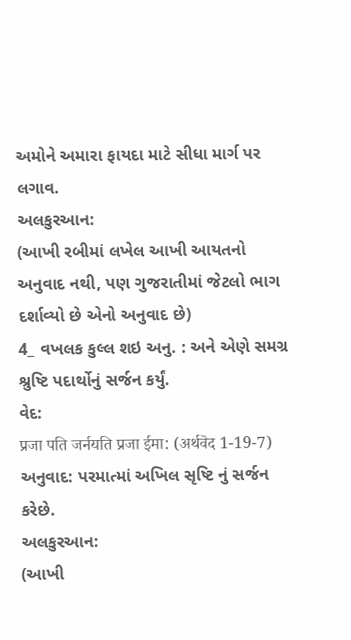અમોને અમારા ફાયદા માટે સીધા માર્ગ પર લગાવ.
અલકુરઆન:
(આખી રબીમાં લખેલ આખી આયતનો અનુવાદ નથી, પણ ગુજરાતીમાં જેટલો ભાગ દર્શાવ્યો છે એનો અનુવાદ છે)
4_ વખલક કુલ્લ શઇ અનુ. : અને એણે સમગ્ર શ્રુષ્ટિ પદાર્થોનું સર્જન કર્યું.
વેદ:
प्रजा पति जर्नयति प्रजा ईमा: (अर्थवॆद 1-19-7)
અનુવાદ: પરમાત્માં અખિલ સૃષ્ટિ નું સર્જન કરેછે.
અલકુરઆન:
(આખી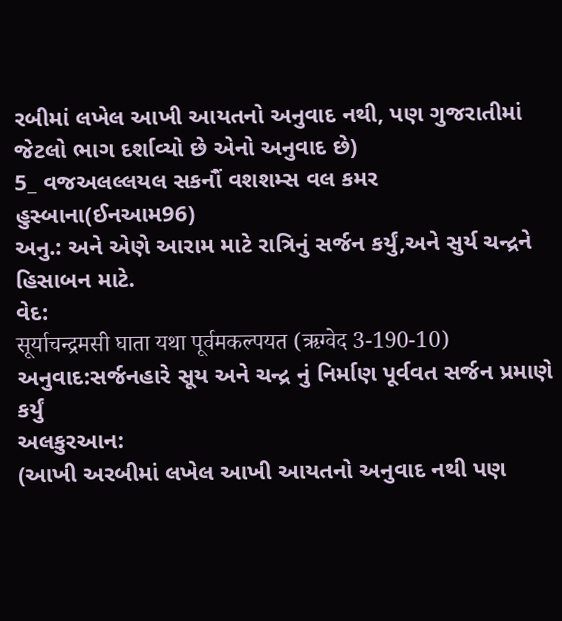રબીમાં લખેલ આખી આયતનો અનુવાદ નથી, પણ ગુજરાતીમાં જેટલો ભાગ દર્શાવ્યો છે એનો અનુવાદ છે)
5_ વજઅલલ્લયલ સકનૌં વશશમ્સ વલ કમર હુસ્બાના(ઈનઆમ96)
અનુ.: અને એણે આરામ માટે રાત્રિનું સર્જન કર્યું,અને સુર્ય ચન્દ્રને હિસાબન માટે.
વેદ:
सूर्याचन्द्रमसी घाता यथा पूर्वमकल्पयत (ऋग्वेद 3-190-10)
અનુવાદ:સર્જનહારે સૂય અને ચન્દ્ર નું નિર્માણ પૂર્વવત સર્જન પ્રમાણે કર્યું
અલકુરઆન:
(આખી અરબીમાં લખેલ આખી આયતનો અનુવાદ નથી પણ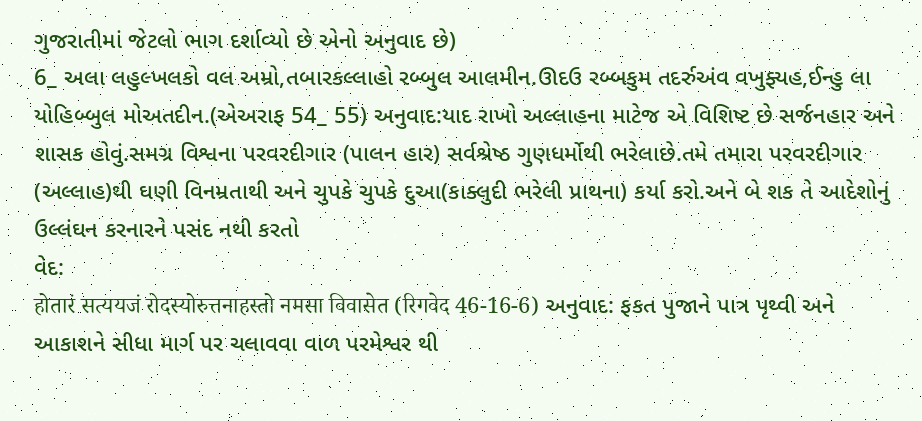ગુજરાતીમાં જેટલો ભાગ દર્શાવ્યો છે એનો અનુવાદ છે)
6_ અલા લહુલ્ખલકો વલ અમ્રો,તબારકલ્લાહો રબ્બુલ આલમીન.ઊદઉ રબ્બકુમ તદર્રુઅંવ વખુફ્યહ,ઈન્હુ લા યોહિબ્બુલ મોઅતદીન.(એઅરાફ 54_ 55) અનુવાદ:યાદ રાખો અલ્લાહના માટેજ એ વિશિષ્ટ છે સર્જનહાર અને શાસક હોવું.સમગ્ર વિશ્વના પરવરદીગાર (પાલન હાર) સર્વશ્રેષ્ઠ ગુણધર્મોથી ભરેલાછે.તમે તમારા પરવરદીગાર (અલ્લાહ)થી ઘણી વિનમ્રતાથી અને ચુપકે ચુપકે દુઆ(કાક્લુદી ભરેલી પ્રાથના) કર્યા કરો.અને બે શક તે આદેશોનું ઉલ્લંઘન કરનારને પસંદ નથી કરતો
વેદ:
होतारं सत्ययजं रोदस्योरुत्तनाहस्तो नमसा विवासेत (रिगवेद 46-16-6) અનુવાદ: ફકત પુજાને પાત્ર પૃથ્વી અને આકાશને સીધા માર્ગ પર ચલાવવા વાળ પરમેશ્વર થી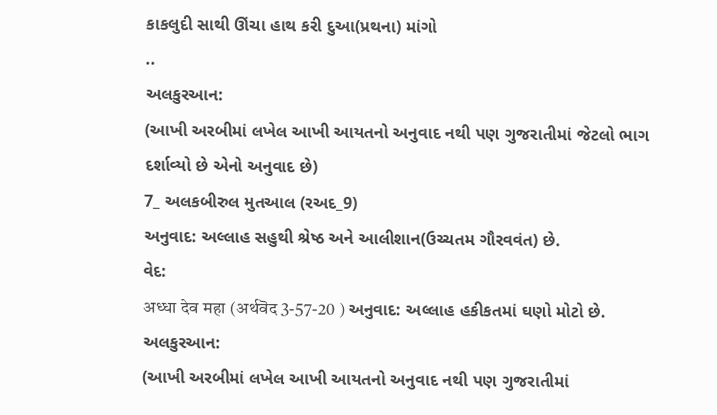કાકલુદી સાથી ઊંચા હાથ કરી દુઆ(પ્રથના) માંગો
..
અલકુરઆન:
(આખી અરબીમાં લખેલ આખી આયતનો અનુવાદ નથી પણ ગુજરાતીમાં જેટલો ભાગ દર્શાવ્યો છે એનો અનુવાદ છે)
7_ અલકબીરુલ મુતઆલ (રઅદ_9)
અનુવાદ: અલ્લાહ સહુથી શ્રેષ્ઠ અને આલીશાન(ઉચ્ચતમ ગૌરવવંત) છે.
વેદ:
अध्धा देव महा (अर्थवॆद 3-57-20 ) અનુવાદ: અલ્લાહ હકીકતમાં ઘણો મોટો છે.
અલકુરઆન:
(આખી અરબીમાં લખેલ આખી આયતનો અનુવાદ નથી પણ ગુજરાતીમાં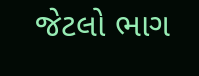જેટલો ભાગ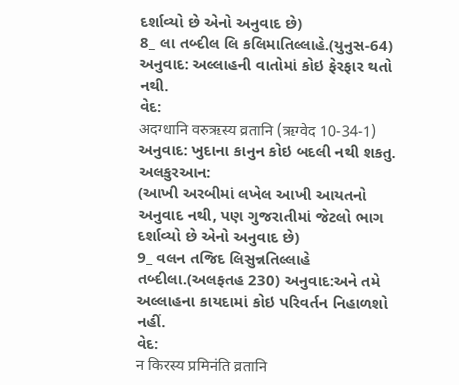દર્શાવ્યો છે એનો અનુવાદ છે)
8_ લા તબ્દીલ લિ કલિમાતિલ્લાહે.(યુનુસ-64)
અનુવાદ: અલ્લાહની વાતોમાં કોઇ ફેરફાર થતો નથી.
વેદ:
अदग्धानि वरुऋस्य व्रतानि (ऋग्वेद 10-34-1)
અનુવાદ: ખુદાના કાનુન કોઇ બદલી નથી શકતુ.
અલકુરઆન:
(આખી અરબીમાં લખેલ આખી આયતનો અનુવાદ નથી, પણ ગુજરાતીમાં જેટલો ભાગ દર્શાવ્યો છે એનો અનુવાદ છે)
9_ વલન તજિદ લિસુન્નતિલ્લાહે તબ્દીલા.(અલફતહ 230) અનુવાદ:અને તમે અલ્લાહના કાયદામાં કોઇ પરિવર્તન નિહાળશો નહીં.
વેદ:
न किरस्य प्रमिनंति व्रतानि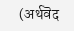(अर्थवॆद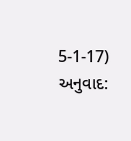5-1-17) અનુવાદ: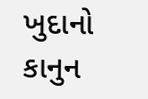ખુદાનો કાનુન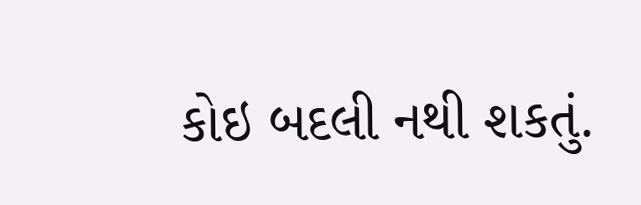કોઇ બદલી નથી શકતું.